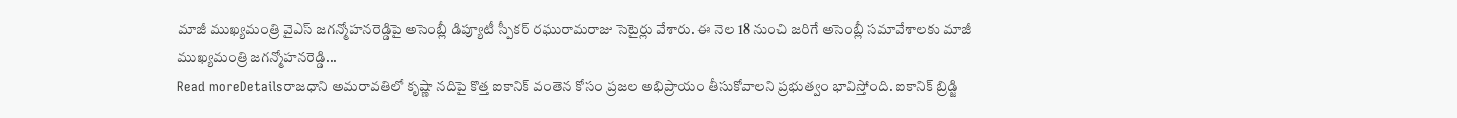మాజీ ముఖ్యమంత్రి వైఎస్ జగన్మోహనరెడ్డిపై అసెంబ్లీ డిప్యూటీ స్పీకర్ రఘురామరాజు సెటైర్లు వేశారు. ఈ నెల 18 నుంచి జరిగే అసెంబ్లీ సమావేశాలకు మాజీ ముఖ్యమంత్రి జగన్మోహనరెడ్డి...
Read moreDetailsరాజధాని అమరావతిలో కృష్ణా నదిపై కొత్త ఐకానిక్ వంతెన కోసం ప్రజల అభిప్రాయం తీసుకోవాలని ప్రభుత్వం భావిస్తోంది. ఐకానిక్ బ్రిడ్జి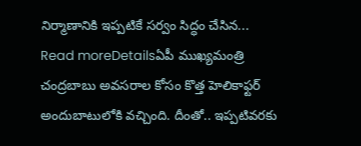నిర్మాణానికి ఇప్పటికే సర్వం సిద్ధం చేసిన...
Read moreDetailsఏపీ ముఖ్యమంత్రి చంద్రబాబు అవసరాల కోసం కొత్త హెలికాఫ్టర్ అందుబాటులోకి వచ్చింది. దీంతో.. ఇప్పటివరకు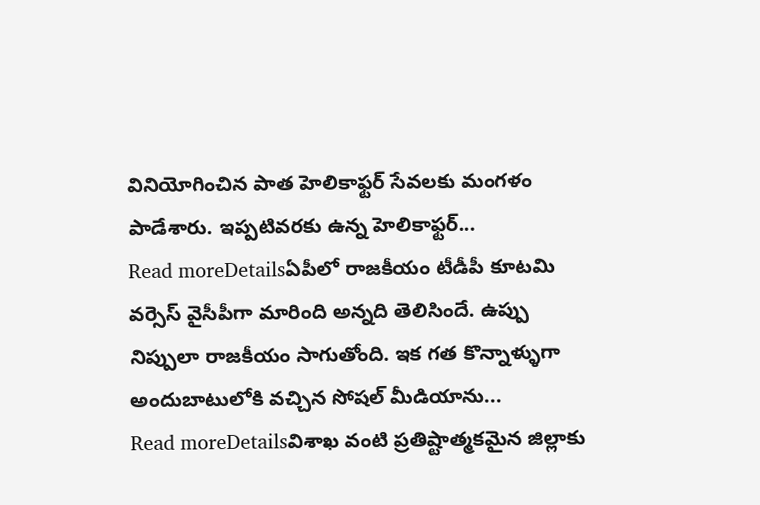వినియోగించిన పాత హెలికాఫ్టర్ సేవలకు మంగళం పాడేశారు. ఇప్పటివరకు ఉన్న హెలికాఫ్టర్...
Read moreDetailsఏపీలో రాజకీయం టీడీపీ కూటమి వర్సెస్ వైసీపీగా మారింది అన్నది తెలిసిందే. ఉప్పు నిప్పులా రాజకీయం సాగుతోంది. ఇక గత కొన్నాళ్ళుగా అందుబాటులోకి వచ్చిన సోషల్ మీడియాను...
Read moreDetailsవిశాఖ వంటి ప్రతిష్టాత్మకమైన జిల్లాకు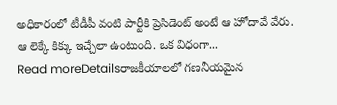అధికారంలో టీడీపీ వంటి పార్టీకి ప్రెసిడెంట్ అంటే ఆ హోదావే వేరు. ఆ లెక్కే కిక్కు ఇచ్చేలా ఉంటుంది. ఒక విధంగా...
Read moreDetailsరాజకీయాలలో గణనీయమైన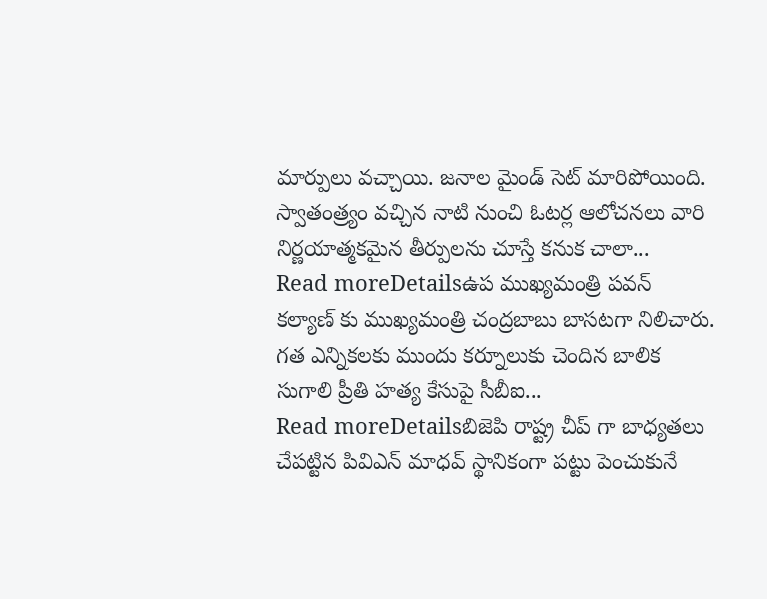మార్పులు వచ్చాయి. జనాల మైండ్ సెట్ మారిపోయింది. స్వాతంత్ర్యం వచ్చిన నాటి నుంచి ఓటర్ల ఆలోచనలు వారి నిర్ణయాత్మకమైన తీర్పులను చూస్తే కనుక చాలా...
Read moreDetailsఉప ముఖ్యమంత్రి పవన్ కల్యాణ్ కు ముఖ్యమంత్రి చంద్రబాబు బాసటగా నిలిచారు. గత ఎన్నికలకు ముందు కర్నూలుకు చెందిన బాలిక సుగాలి ప్రీతి హత్య కేసుపై సీబీఐ...
Read moreDetailsబిజెపి రాష్ట్ర చీప్ గా బాధ్యతలు చేపట్టిన పివిఎన్ మాధవ్ స్థానికంగా పట్టు పెంచుకునే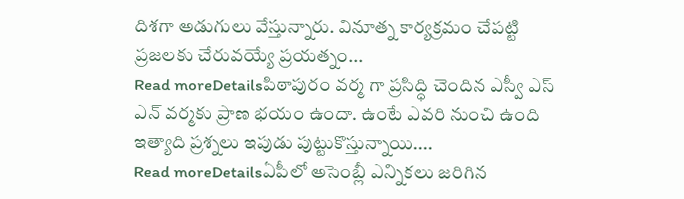దిశగా అడుగులు వేస్తున్నారు. వినూత్న కార్యక్రమం చేపట్టి ప్రజలకు చేరువయ్యే ప్రయత్నం...
Read moreDetailsపిఠాపురం వర్మ గా ప్రసిద్ధి చెందిన ఎస్వీ ఎస్ ఎన్ వర్మకు ప్రాణ భయం ఉందా. ఉంటే ఎవరి నుంచి ఉంది ఇత్యాది ప్రశ్నలు ఇపుడు పుట్టుకొస్తున్నాయి....
Read moreDetailsఏపీలో అసెంబ్లీ ఎన్నికలు జరిగిన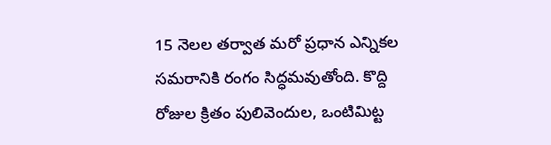15 నెలల తర్వాత మరో ప్రధాన ఎన్నికల సమరానికి రంగం సిద్ధమవుతోంది. కొద్ది రోజుల క్రితం పులివెందుల, ఒంటిమిట్ట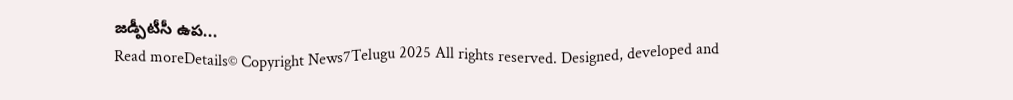జడ్పీటీసీ ఉప...
Read moreDetails© Copyright News7Telugu 2025 All rights reserved. Designed, developed and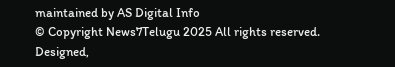maintained by AS Digital Info
© Copyright News7Telugu 2025 All rights reserved. Designed,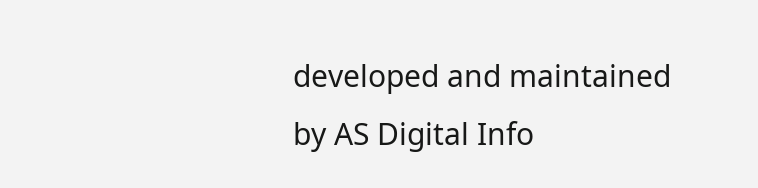developed and maintained by AS Digital Info